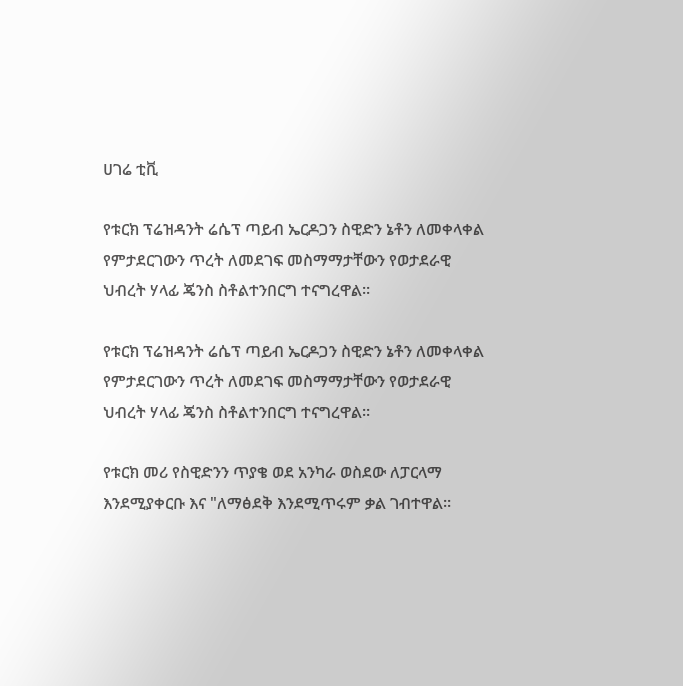ሀገሬ ቲቪ

የቱርክ ፕሬዝዳንት ሬሴፕ ጣይብ ኤርዶጋን ስዊድን ኔቶን ለመቀላቀል የምታደርገውን ጥረት ለመደገፍ መስማማታቸውን የወታደራዊ ህብረት ሃላፊ ጄንስ ስቶልተንበርግ ተናግረዋል።

የቱርክ ፕሬዝዳንት ሬሴፕ ጣይብ ኤርዶጋን ስዊድን ኔቶን ለመቀላቀል የምታደርገውን ጥረት ለመደገፍ መስማማታቸውን የወታደራዊ ህብረት ሃላፊ ጄንስ ስቶልተንበርግ ተናግረዋል።

የቱርክ መሪ የስዊድንን ጥያቄ ወደ አንካራ ወስደው ለፓርላማ እንደሚያቀርቡ እና "ለማፅደቅ እንደሚጥሩም ቃል ገብተዋል።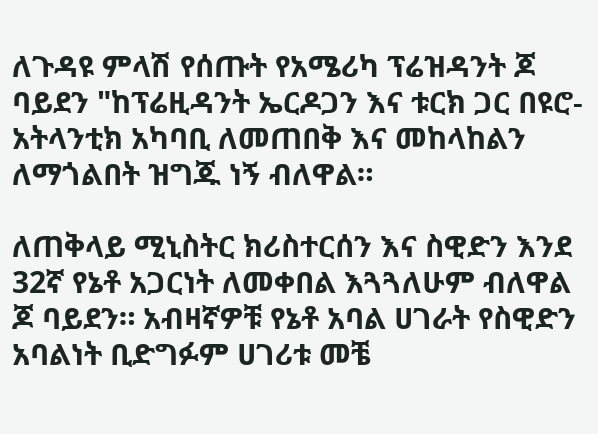ለጉዳዩ ምላሽ የሰጡት የአሜሪካ ፕሬዝዳንት ጆ ባይደን "ከፕሬዚዳንት ኤርዶጋን እና ቱርክ ጋር በዩሮ-አትላንቲክ አካባቢ ለመጠበቅ እና መከላከልን ለማጎልበት ዝግጁ ነኝ ብለዋል።

ለጠቅላይ ሚኒስትር ክሪስተርሰን እና ስዊድን እንደ 32ኛ የኔቶ አጋርነት ለመቀበል እጓጓለሁም ብለዋል ጆ ባይደን። አብዛኛዎቹ የኔቶ አባል ሀገራት የስዊድን አባልነት ቢድግፉም ሀገሪቱ መቼ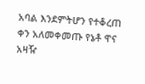አባል እንደምትሆን የተቆረጠ ቀን አለመቀመጡ የኔቶ ዋና አዛዥ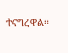ተናግረዋል።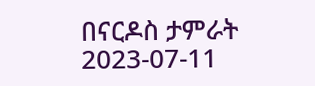በናርዶስ ታምራት
2023-07-11